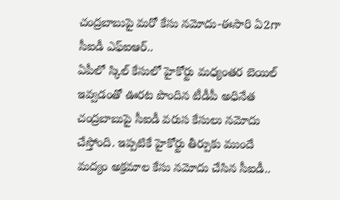చంద్రబాబుపై మరో కేసు నమోదు-ఈసారి ఏ2గా సీఐడీ ఎఫ్ఐఆర్..
ఏపీలో స్కిల్ కేసులో హైకోర్టు మధ్యంతర బెయిల్ ఇవ్వడంతో ఊరట పొందిన టీడీపీ అధినేత చంద్రబాబుపై సీఐడీ వరుస కేసులు నమోదు చేస్తోంది. ఇప్పటికే హైకోర్టు తీర్పుకు ముందే మద్యం అక్రమాల కేసు నమోదు చేసిన సీఐడీ..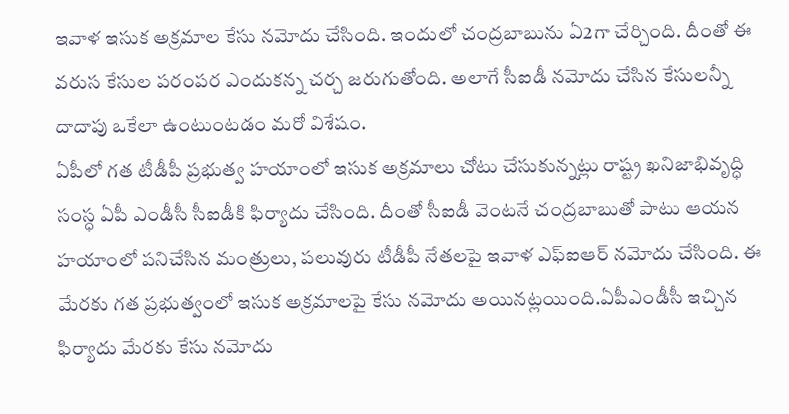ఇవాళ ఇసుక అక్రమాల కేసు నమోదు చేసింది. ఇందులో చంద్రబాబును ఏ2గా చేర్చింది. దీంతో ఈ వరుస కేసుల పరంపర ఎందుకన్న చర్చ జరుగుతోంది. అలాగే సీఐడీ నమోదు చేసిన కేసులన్నీ దాదాపు ఒకేలా ఉంటుంటడం మరో విశేషం.
ఏపీలో గత టీడీపీ ప్రభుత్వ హయాంలో ఇసుక అక్రమాలు చోటు చేసుకున్నట్లు రాష్ట్ర ఖనిజాభివృద్ధి సంస్ధ ఏపీ ఎండీసీ సీఐడీకి ఫిర్యాదు చేసింది. దీంతో సీఐడీ వెంటనే చంద్రబాబుతో పాటు ఆయన హయాంలో పనిచేసిన మంత్రులు, పలువురు టీడీపీ నేతలపై ఇవాళ ఎఫ్ఐఆర్ నమోదు చేసింది. ఈ మేరకు గత ప్రభుత్వంలో ఇసుక అక్రమాలపై కేసు నమోదు అయినట్లయింది.ఏపీఎండీసీ ఇచ్చిన ఫిర్యాదు మేరకు కేసు నమోదు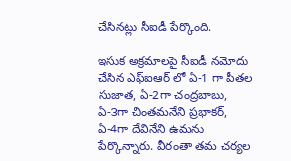చేసినట్లు సీఐడీ పేర్కొంది.

ఇసుక అక్రమాలపై సీఐడీ నమోదు చేసిన ఎఫ్ఐఆర్ లో ఏ-1 గా పీతల సుజాత, ఏ-2గా చంద్రబాబు, ఏ-౩గా చింతమనేని ప్రభాకర్, ఏ-4గా దేవినేని ఉమను పేర్కొన్నారు. వీరంతా తమ చర్యల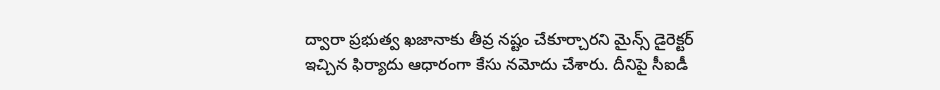ద్వారా ప్రభుత్వ ఖజానాకు తీవ్ర నష్టం చేకూర్చారని మైన్స్ డైరెక్టర్ ఇచ్చిన ఫిర్యాదు ఆధారంగా కేసు నమోదు చేశారు. దీనిపై సీఐడీ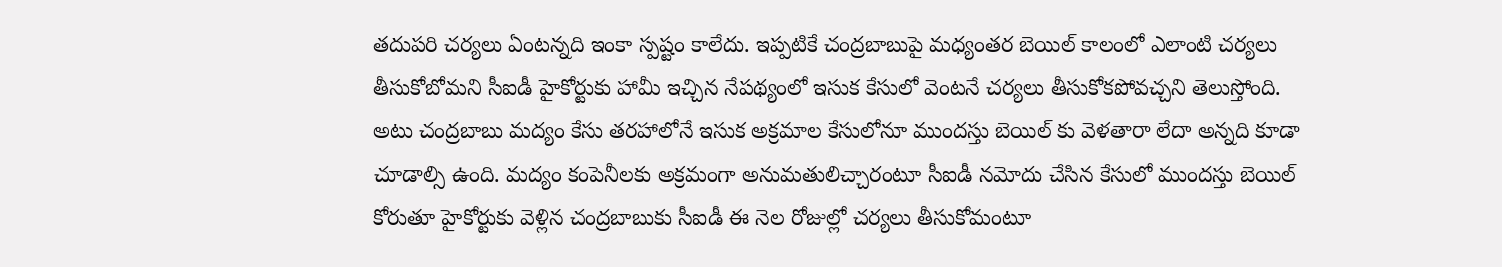తదుపరి చర్యలు ఏంటన్నది ఇంకా స్పష్టం కాలేదు. ఇప్పటికే చంద్రబాబుపై మధ్యంతర బెయిల్ కాలంలో ఎలాంటి చర్యలు తీసుకోబోమని సీఐడీ హైకోర్టుకు హామీ ఇచ్చిన నేపథ్యంలో ఇసుక కేసులో వెంటనే చర్యలు తీసుకోకపోవచ్చని తెలుస్తోంది.
అటు చంద్రబాబు మద్యం కేసు తరహాలోనే ఇసుక అక్రమాల కేసులోనూ ముందస్తు బెయిల్ కు వెళతారా లేదా అన్నది కూడా చూడాల్సి ఉంది. మద్యం కంపెనీలకు అక్రమంగా అనుమతులిచ్చారంటూ సీఐడీ నమోదు చేసిన కేసులో ముందస్తు బెయిల్ కోరుతూ హైకోర్టుకు వెళ్లిన చంద్రబాబుకు సీఐడీ ఈ నెల రోజుల్లో చర్యలు తీసుకోమంటూ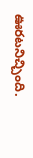ఊరటనిచ్చింది.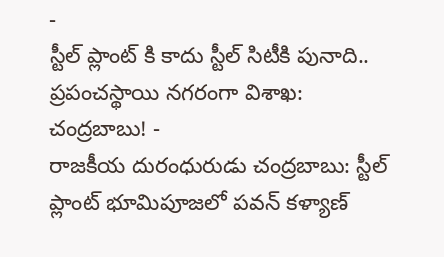-
స్టీల్ ప్లాంట్ కి కాదు స్టీల్ సిటీకి పునాది.. ప్రపంచస్థాయి నగరంగా విశాఖ: చంద్రబాబు! -
రాజకీయ దురంధురుడు చంద్రబాబు: స్టీల్ ప్లాంట్ భూమిపూజలో పవన్ కళ్యాణ్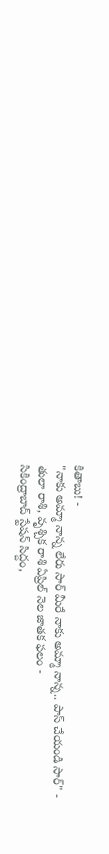కితాబు! -
"నాకు అమ్మా నాన్న లేరు సార్ మీరే నాకు అమ్మా నాన్న.. పాస్ చేయండి సార్" -
తులా రాశి, వృశ్చిక రాశి ఏప్రిల్ నెల జాతక ఫలం -
సికింద్రాబాద్ స్టేషన్ సిద్దం,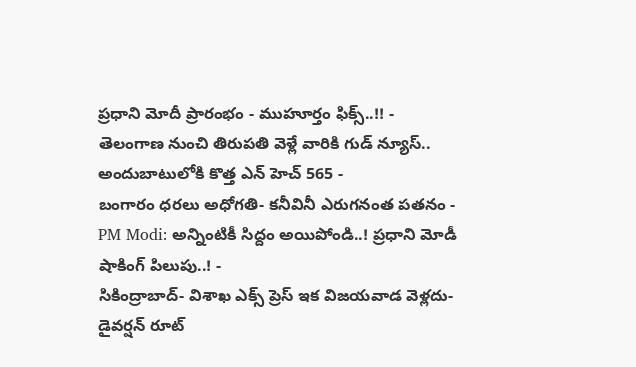ప్రధాని మోదీ ప్రారంభం - ముహూర్తం ఫిక్స్..!! -
తెలంగాణ నుంచి తిరుపతి వెళ్లే వారికి గుడ్ న్యూస్.. అందుబాటులోకి కొత్త ఎన్ హెచ్ 565 -
బంగారం ధరలు అధోగతి- కనీవినీ ఎరుగనంత పతనం -
PM Modi: అన్నింటికీ సిద్దం అయిపోండి..! ప్రధాని మోడీ షాకింగ్ పిలుపు..! -
సికింద్రాబాద్- విశాఖ ఎక్స్ ప్రెస్ ఇక విజయవాడ వెళ్లదు- డైవర్షన్ రూట్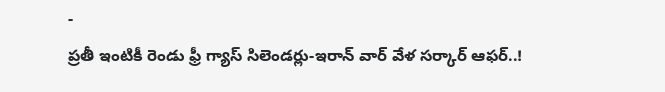-
ప్రతీ ఇంటికీ రెండు ఫ్రీ గ్యాస్ సిలెండర్లు-ఇరాన్ వార్ వేళ సర్కార్ ఆఫర్..!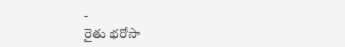-
రైతు భరోసా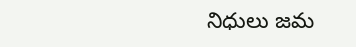నిధులు జమ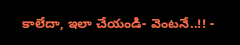కాలేదా, ఇలా చేయండి- వెంటనే..!! -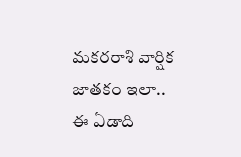మకరరాశి వార్షిక జాతకం ఇలా.. ఈ ఏడాది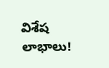విశేష లాభాలు!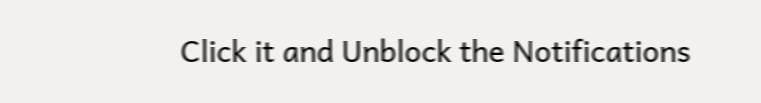Click it and Unblock the Notifications